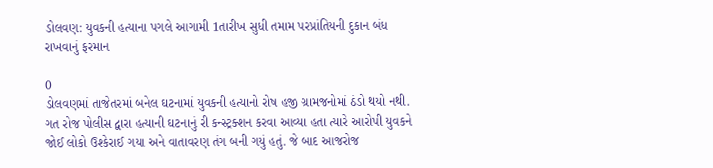ડોલવણ: યુવકની હત્યાના પગલે આગામી 1તારીખ સુધી તમામ પરપ્રાંતિયની દુકાન બંધ રાખવાનું ફરમાન

0
ડોલવણમાં તાજેતરમાં બનેલ ઘટનામાં યુવકની હત્યાનો રોષ હજી ગ્રામજનોમાં ઠંડો થયો નથી. ગત રોજ પોલીસ દ્વારા હત્યાની ઘટનાનું રી કન્સ્ટ્રક્શન કરવા આવ્યા હતા ત્યારે આરોપી યુવકને જોઈ લોકો ઉશ્કેરાઈ ગયા અને વાતાવરણ તંગ બની ગયું હતું. જે બાદ આજરોજ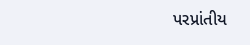પરપ્રાંતીય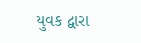યુવક દ્વારા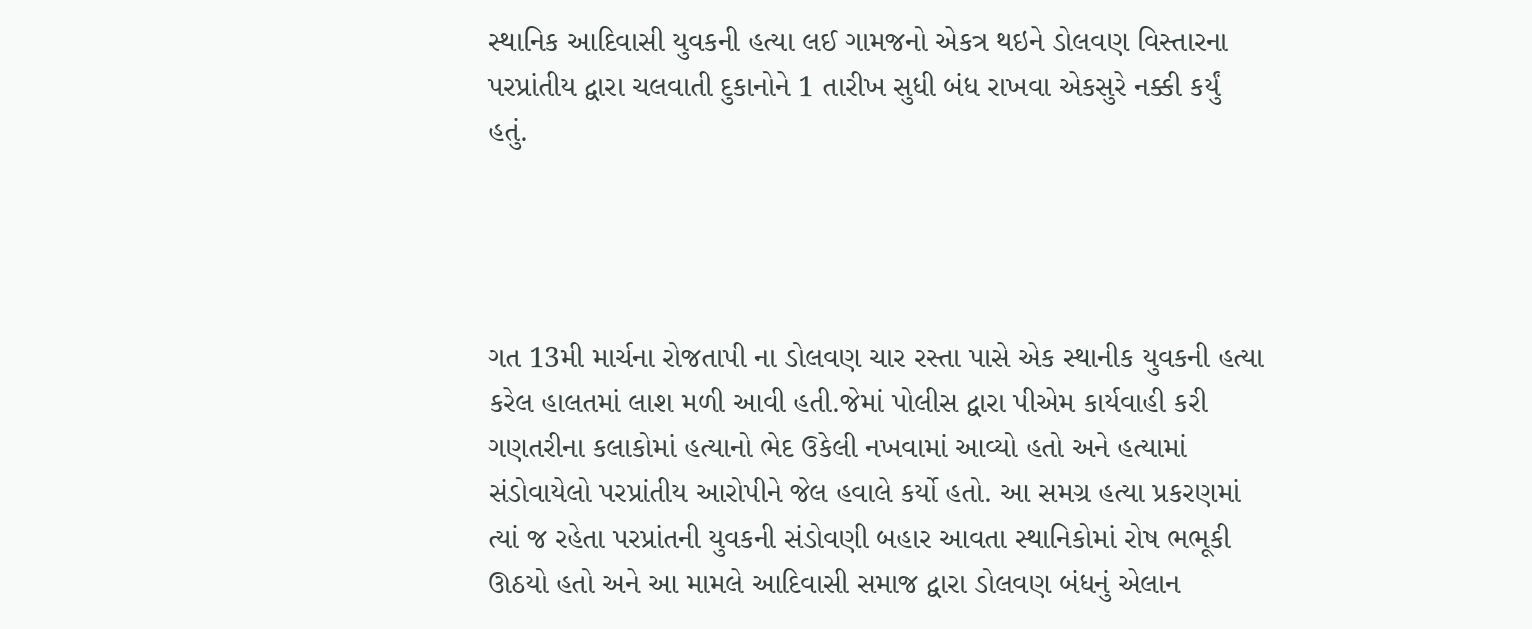સ્થાનિક આદિવાસી યુવકની હત્યા લઈ ગામજનો એકત્ર થઇને ડોલવણ વિસ્તારના પરપ્રાંતીય દ્વારા ચલવાતી દુકાનોને 1 તારીખ સુધી બંધ રાખવા એકસુરે નક્કી કર્યું હતું.




ગત 13મી માર્ચના રોજતાપી ના ડોલવણ ચાર રસ્તા પાસે એક સ્થાનીક યુવકની હત્યા કરેલ હાલતમાં લાશ મળી આવી હતી.જેમાં પોલીસ દ્વારા પીએમ કાર્યવાહી કરી ગણતરીના કલાકોમાં હત્યાનો ભેદ ઉકેલી નખવામાં આવ્યો હતો અને હત્યામાં સંડોવાયેલો પરપ્રાંતીય આરોપીને જેલ હવાલે કર્યો હતો. આ સમગ્ર હત્યા પ્રકરણમાં ત્યાં જ રહેતા પરપ્રાંતની યુવકની સંડોવણી બહાર આવતા સ્થાનિકોમાં રોષ ભભૂકી ઊઠયો હતો અને આ મામલે આદિવાસી સમાજ દ્વારા ડોલવણ બંધનું એલાન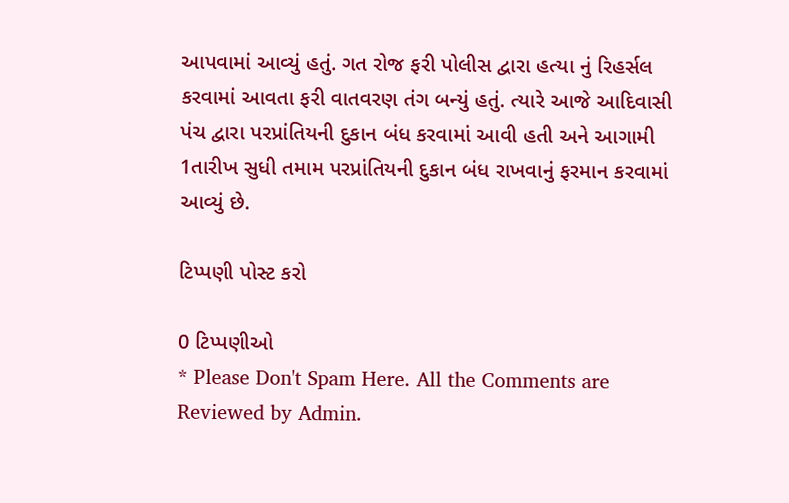આપવામાં આવ્યું હતું. ગત રોજ ફરી પોલીસ દ્વારા હત્યા નું રિહર્સલ કરવામાં આવતા ફરી વાતવરણ તંગ બન્યું હતું. ત્યારે આજે આદિવાસી પંચ દ્વારા પરપ્રાંતિયની દુકાન બંધ કરવામાં આવી હતી અને આગામી 1તારીખ સુધી તમામ પરપ્રાંતિયની દુકાન બંધ રાખવાનું ફરમાન કરવામાં આવ્યું છે.

ટિપ્પણી પોસ્ટ કરો

0 ટિપ્પણીઓ
* Please Don't Spam Here. All the Comments are Reviewed by Admin.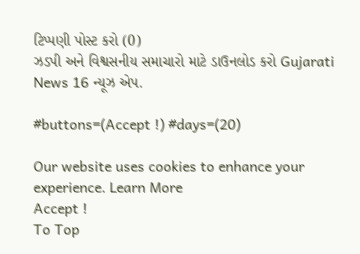ટિપ્પણી પોસ્ટ કરો (0)
ઝડપી અને વિશ્વસનીય સમાચારો માટે ડાઉનલોડ કરો Gujarati News 16 ન્યૂઝ એપ.

#buttons=(Accept !) #days=(20)

Our website uses cookies to enhance your experience. Learn More
Accept !
To Top